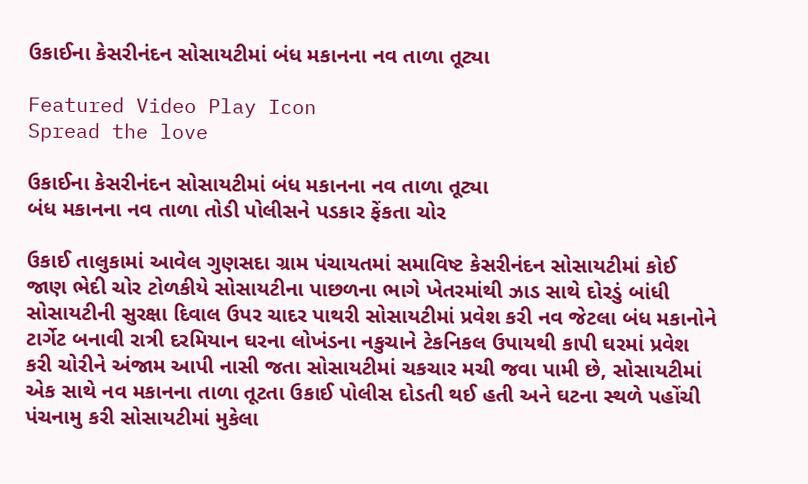ઉકાઈના કેસરીનંદન સોસાયટીમાં બંધ મકાનના નવ તાળા તૂટ્યા

Featured Video Play Icon
Spread the love

ઉકાઈના કેસરીનંદન સોસાયટીમાં બંધ મકાનના નવ તાળા તૂટ્યા
બંધ મકાનના નવ તાળા તોડી પોલીસને પડકાર ફેંકતા ચોર

ઉકાઈ તાલુકામાં આવેલ ગુણસદા ગ્રામ પંચાયતમાં સમાવિષ્ટ કેસરીનંદન સોસાયટીમાં કોઈ જાણ ભેદી ચોર ટોળકીયે સોસાયટીના પાછળના ભાગે ખેતરમાંથી ઝાડ સાથે દોરડું બાંધી સોસાયટીની સુરક્ષા દિવાલ ઉપર ચાદર પાથરી સોસાયટીમાં પ્રવેશ કરી નવ જેટલા બંધ મકાનોને ટાર્ગેટ બનાવી રાત્રી દરમિયાન ઘરના લોખંડના નકુચાને ટેકનિકલ ઉપાયથી કાપી ઘરમાં પ્રવેશ કરી ચોરીને અંજામ આપી નાસી જતા સોસાયટીમાં ચકચાર મચી જવા પામી છે, સોસાયટીમાં એક સાથે નવ મકાનના તાળા તૂટતા ઉકાઈ પોલીસ દોડતી થઈ હતી અને ઘટના સ્થળે પહોંચી પંચનામુ કરી સોસાયટીમાં મુકેલા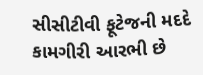સીસીટીવી ફૂટેજની મદદે કામગીરી આરભી છે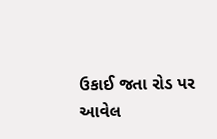ઉકાઈ જતા રોડ પર આવેલ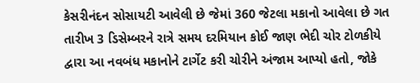કેસરીનંદન સોસાયટી આવેલી છે જેમાં 360 જેટલા મકાનો આવેલા છે ગત તારીખ 3 ડિસેમ્બરને રાત્રે સમય દરમિયાન કોઈ જાણ ભેદી ચોર ટોળકીયે દ્વારા આ નવબંધ મકાનોને ટાર્ગેટ કરી ચોરીને અંજામ આપ્યો હતો, જોકે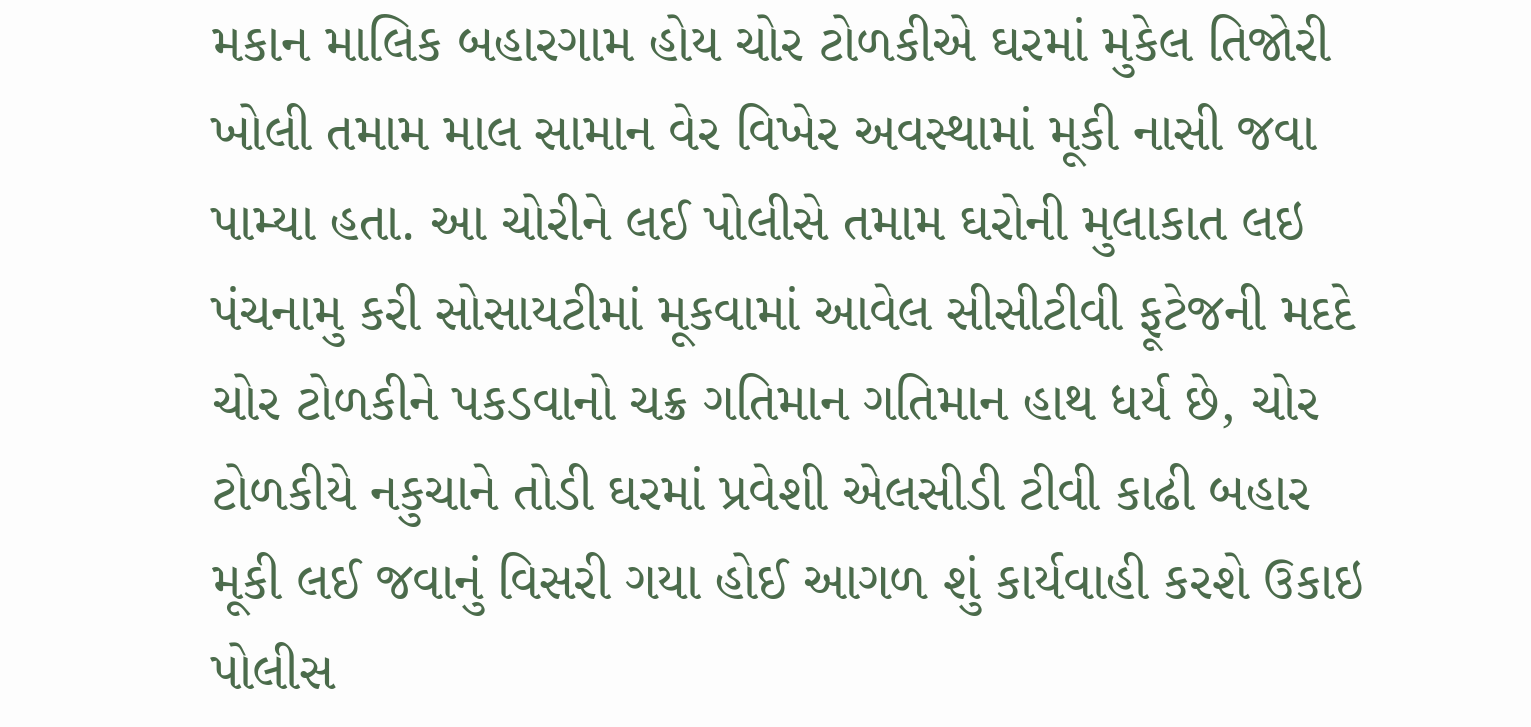મકાન માલિક બહારગામ હોય ચોર ટોળકીએ ઘરમાં મુકેલ તિજોરી ખોલી તમામ માલ સામાન વેર વિખેર અવસ્થામાં મૂકી નાસી જવા પામ્યા હતા. આ ચોરીને લઈ પોલીસે તમામ ઘરોની મુલાકાત લઇ પંચનામુ કરી સોસાયટીમાં મૂકવામાં આવેલ સીસીટીવી ફૂટેજની મદદે ચોર ટોળકીને પકડવાનો ચક્ર ગતિમાન ગતિમાન હાથ ધર્ય છે, ચોર ટોળકીયે નકુચાને તોડી ઘરમાં પ્રવેશી એલસીડી ટીવી કાઢી બહાર મૂકી લઈ જવાનું વિસરી ગયા હોઈ આગળ શું કાર્યવાહી કરશે ઉકાઇ પોલીસ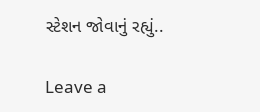સ્ટેશન જોવાનું રહ્યું..

Leave a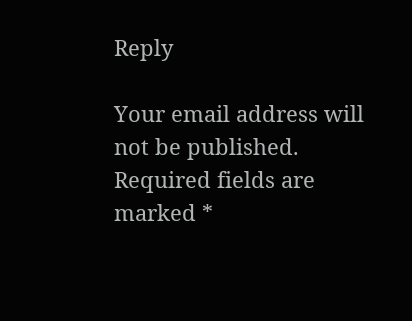Reply

Your email address will not be published. Required fields are marked *